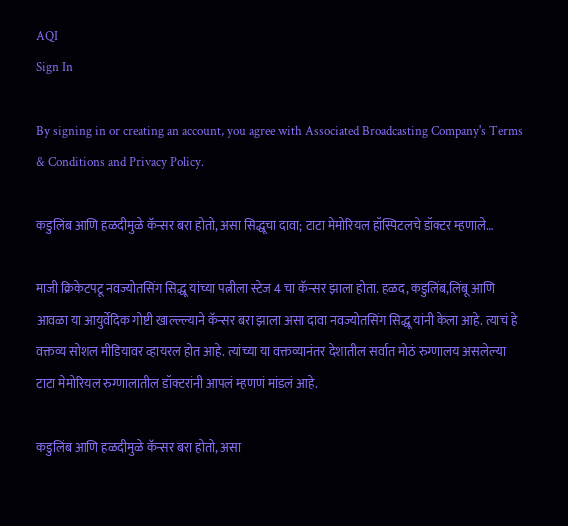AQI
Sign In

By signing in or creating an account, you agree with Associated Broadcasting Company's Terms & Conditions and Privacy Policy.

कडुलिंब आणि हळदीमुळे कॅन्सर बरा होतो, असा सिद्धूचा दावा; टाटा मेमोरियल हॉस्पिटलचे डॉक्टर म्हणाले…

माजी क्रिकेटपटू नवज्योतसिंग सिद्धू यांच्या पत्नीला स्टेज 4 चा कॅन्सर झाला होता. हळद, कडुलिंब,लिंबू आणि आवळा या आयुर्वेदिक गोष्टी खाल्ल्ल्याने कॅन्सर बरा झाला असा दावा नवज्योतसिंग सिद्धू यांनी केला आहे. त्याचं हे वक्तव्य सोशल मीडियावर व्हायरल होत आहे. त्यांच्या या वक्तव्यानंतर देशातील सर्वात मोठं रुग्णालय असलेल्या टाटा मेमोरियल रुग्णालातील डॉक्टरांनी आपलं म्हणणं मांडलं आहे.

कडुलिंब आणि हळदीमुळे कॅन्सर बरा होतो, असा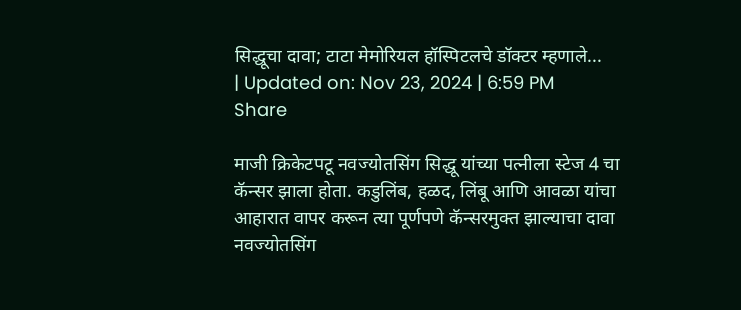सिद्धूचा दावा; टाटा मेमोरियल हॉस्पिटलचे डॉक्टर म्हणाले...
| Updated on: Nov 23, 2024 | 6:59 PM
Share

माजी क्रिकेटपटू नवज्योतसिंग सिद्धू यांच्या पत्नीला स्टेज 4 चा कॅन्सर झाला होता. कडुलिंब, हळद, लिंबू आणि आवळा यांचा आहारात वापर करून त्या पूर्णपणे कॅन्सरमुक्त झाल्याचा दावा नवज्योतसिंग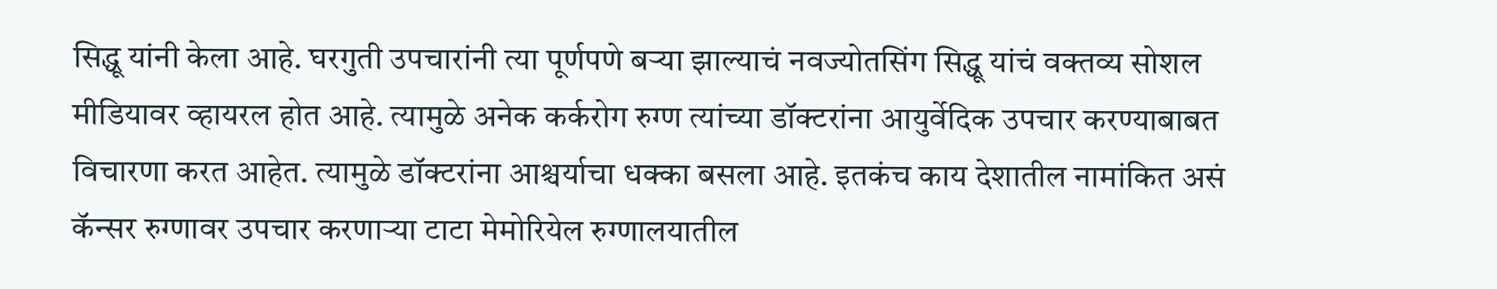सिद्धू यांनी केला आहे. घरगुती उपचारांनी त्या पूर्णपणे बऱ्या झाल्याचं नवज्योतसिंग सिद्धू यांचं वक्तव्य सोशल मीडियावर व्हायरल होत आहे. त्यामुळे अनेक कर्करोग रुग्ण त्यांच्या डॉक्टरांना आयुर्वेदिक उपचार करण्याबाबत विचारणा करत आहेत. त्यामुळे डॉक्टरांना आश्चर्याचा धक्का बसला आहे. इतकंच काय देशातील नामांकित असं कॅन्सर रुग्णावर उपचार करणाऱ्या टाटा मेमोरियेल रुग्णालयातील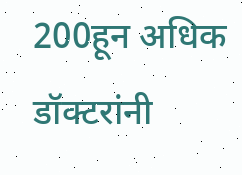200हून अधिक डॉक्टरांनी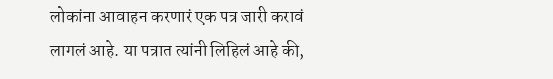लोकांना आवाहन करणारं एक पत्र जारी करावं लागलं आहे. या पत्रात त्यांनी लिहिलं आहे की,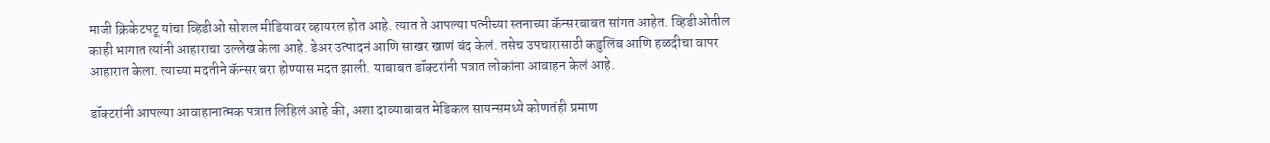माजी क्रिकेटपटू यांचा व्हिडीओ सोशल मीडियावर व्हायरल होत आहे. त्यात ते आपल्या पत्नीच्या स्तनाच्या कॅन्सरबाबत सांगत आहेत. व्हिडीओतील काही भागात त्यांनी आहाराचा उल्लेख केला आहे. डेअर उत्पादनं आणि साखर खाणं बंद केलं. तसेच उपचारासाठी कडुलिंब आणि हळदीचा वापर आहारात केला. त्याच्या मदतीने कॅन्सर बरा होण्यास मदत झाली. याबाबत डॉक्टरांनी पत्रात लोकांना आवाहन केलं आहे.

डॉक्टरांनी आपल्या आवाहानात्मक पत्रात लिहिलं आहे की, अशा दाव्याबाबत मेडिकल सायन्समध्ये कोणतंही प्रमाण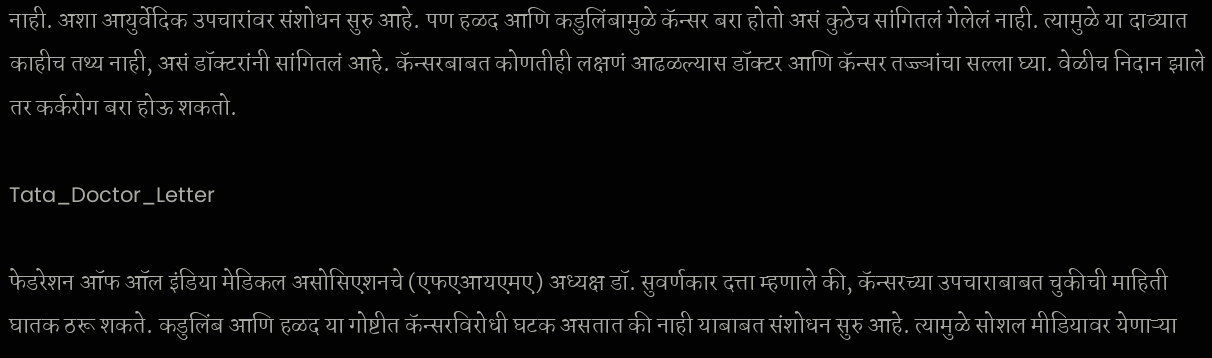नाही. अशा आयुर्वेदिक उपचारांवर संशोधन सुरु आहे. पण हळद आणि कडुलिंबामुळे कॅन्सर बरा होतो असं कुठेच सांगितलं गेलेलं नाही. त्यामुळे या दाव्यात काहीच तथ्य नाही, असं डॉक्टरांनी सांगितलं आहे. कॅन्सरबाबत कोणतीही लक्षणं आढळल्यास डॉक्टर आणि कॅन्सर तज्ज्ञांचा सल्ला घ्या. वेळीच निदान झाले तर कर्करोग बरा होऊ शकतो.

Tata_Doctor_Letter

फेडरेशन ऑफ ऑल इंडिया मेडिकल असोसिएशनचे (एफएआयएमए) अध्यक्ष डॉ. सुवर्णकार दत्ता म्हणाले की, कॅन्सरच्या उपचाराबाबत चुकीची माहिती घातक ठरू शकते. कडुलिंब आणि हळद या गोष्टीत कॅन्सरविरोधी घटक असतात की नाही याबाबत संशोधन सुरु आहे. त्यामुळे सोशल मीडियावर येणाऱ्या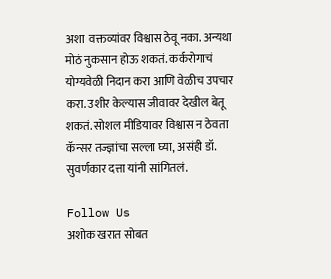अशा  वक्तव्यांवर विश्वास ठेवू नका. अन्यथा मोठं नुकसान होऊ शकतं. कर्करोगाचं योग्यवेळी निदान करा आणि वेळीच उपचार करा. उशीर केल्यास जीवावर देखील बेतू शकतं. सोशल मीडियावर विश्वास न ठेवता कॅन्सर तज्ज्ञांचा सल्ला घ्या, असंही डॉ. सुवर्णकार दत्ता यांनी सांगितलं.

Follow Us
अशोक खरात सोबत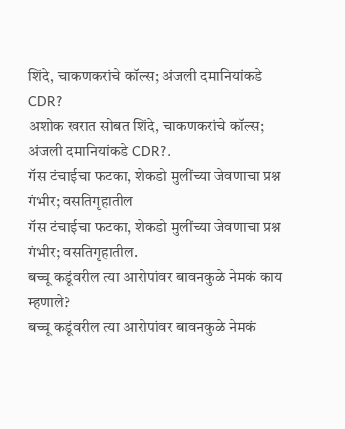शिंदे, चाकणकरांचे कॉल्स; अंजली दमानियांकडे CDR?
अशोक खरात सोबत शिंदे, चाकणकरांचे कॉल्स; अंजली दमानियांकडे CDR?.
गॅस टंचाईचा फटका, शेकडो मुलींच्या जेवणाचा प्रश्न गंभीर; वसतिगृहातील
गॅस टंचाईचा फटका, शेकडो मुलींच्या जेवणाचा प्रश्न गंभीर; वसतिगृहातील.
बच्चू कडूंवरील त्या आरोपांवर बावनकुळे नेमकं काय म्हणाले?
बच्चू कडूंवरील त्या आरोपांवर बावनकुळे नेमकं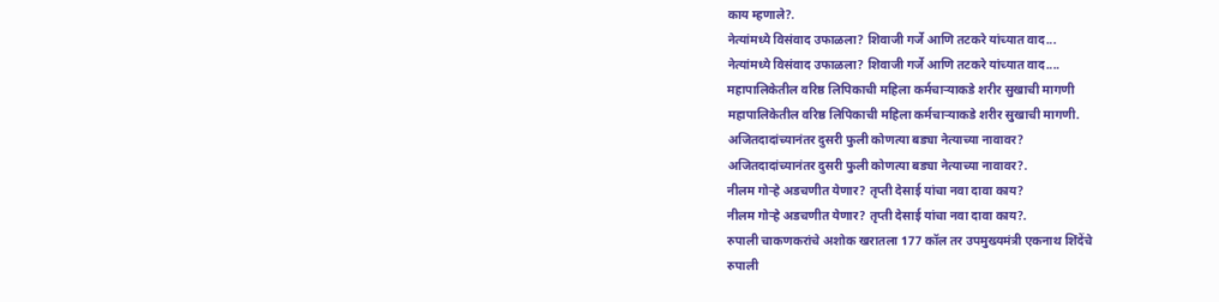काय म्हणाले?.
नेत्यांमध्ये विसंवाद उफाळला? शिवाजी गर्जे आणि तटकरे यांच्यात वाद...
नेत्यांमध्ये विसंवाद उफाळला? शिवाजी गर्जे आणि तटकरे यांच्यात वाद....
महापालिकेतील वरिष्ठ लिपिकाची महिला कर्मचाऱ्याकडे शरीर सुखाची मागणी
महापालिकेतील वरिष्ठ लिपिकाची महिला कर्मचाऱ्याकडे शरीर सुखाची मागणी.
अजितदादांच्यानंतर दुसरी फुली कोणत्या बड्या नेत्याच्या नावावर?
अजितदादांच्यानंतर दुसरी फुली कोणत्या बड्या नेत्याच्या नावावर?.
नीलम गोऱ्हे अडचणीत येणार? तृप्ती देसाई यांचा नवा दावा काय?
नीलम गोऱ्हे अडचणीत येणार? तृप्ती देसाई यांचा नवा दावा काय?.
रुपाली चाकणकरांचे अशोक खरातला 177 कॉल तर उपमुख्यमंत्री एकनाथ शिंदेंचे
रुपाली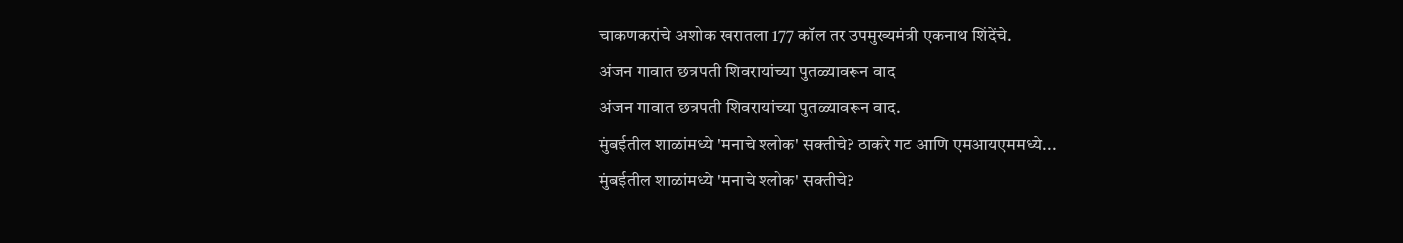चाकणकरांचे अशोक खरातला 177 कॉल तर उपमुख्यमंत्री एकनाथ शिंदेंचे.
अंजन गावात छत्रपती शिवरायांच्या पुतळ्यावरून वाद
अंजन गावात छत्रपती शिवरायांच्या पुतळ्यावरून वाद.
मुंबईतील शाळांमध्ये 'मनाचे श्लोक' सक्तीचे? ठाकरे गट आणि एमआयएममध्ये...
मुंबईतील शाळांमध्ये 'मनाचे श्लोक' सक्तीचे?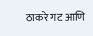ठाकरे गट आणि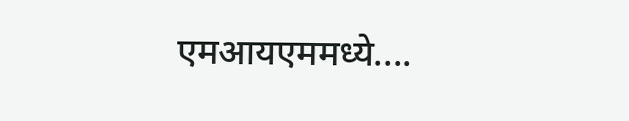एमआयएममध्ये....